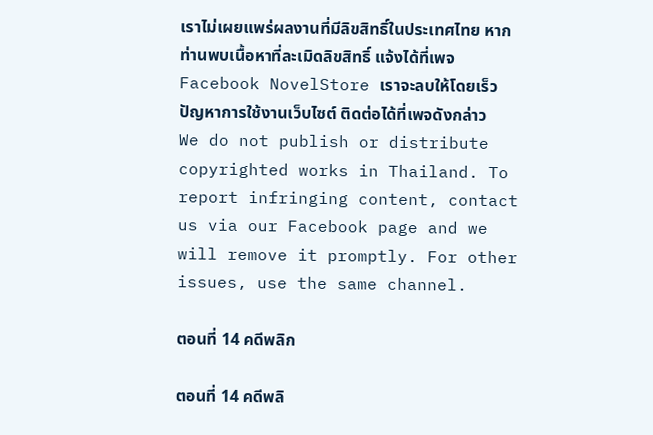เราไม่เผยแพร่ผลงานที่มีลิขสิทธิ์ในประเทศไทย หากท่านพบเนื้อหาที่ละเมิดลิขสิทธิ์ แจ้งได้ที่เพจ Facebook NovelStore เราจะลบให้โดยเร็ว
ปัญหาการใช้งานเว็บไซต์ ติดต่อได้ที่เพจดังกล่าว
We do not publish or distribute copyrighted works in Thailand. To report infringing content, contact us via our Facebook page and we will remove it promptly. For other issues, use the same channel.

ตอนที่ 14 คดีพลิก

ตอนที่ 14 คดีพลิ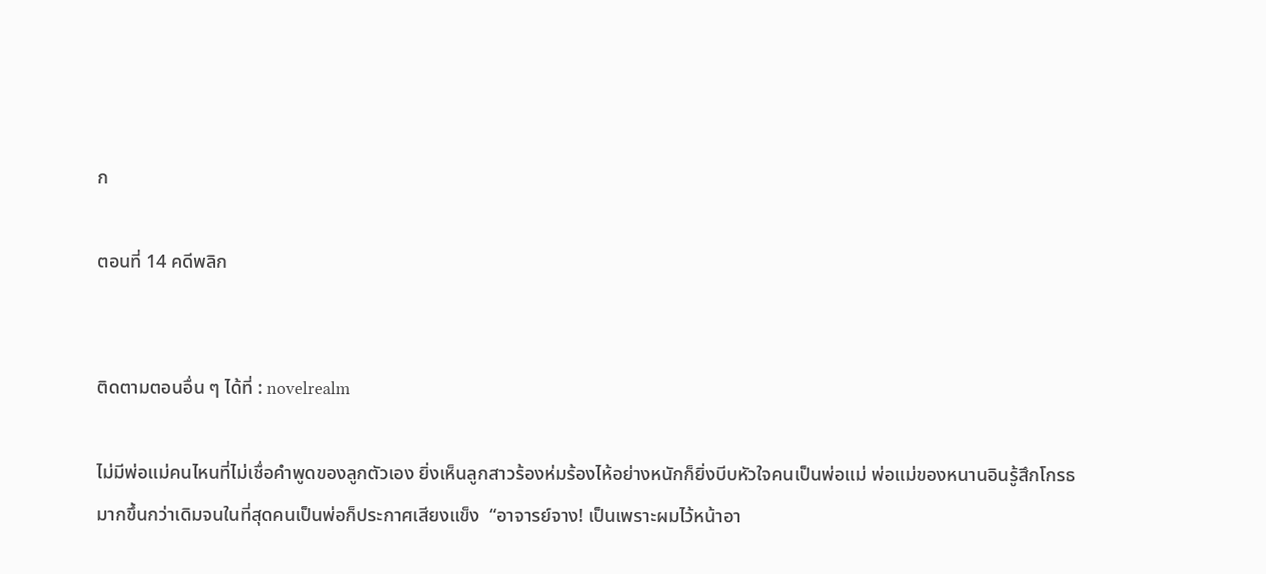ก

ตอนที่ 14 คดีพลิก


ติดตามตอนอื่น ๆ ได้ที่ : novelrealm

ไม่มีพ่อแม่คนไหนที่ไม่เชื่อคำพูดของลูกตัวเอง ยิ่งเห็นลูกสาวร้องห่มร้องไห้อย่างหนักก็ยิ่งบีบหัวใจคนเป็นพ่อแม่ พ่อแม่ของหนานอินรู้สึกโกรธมากขึ้นกว่าเดิมจนในที่สุดคนเป็นพ่อก็ประกาศเสียงแข็ง  “อาจารย์จาง! เป็นเพราะผมไว้หน้าอา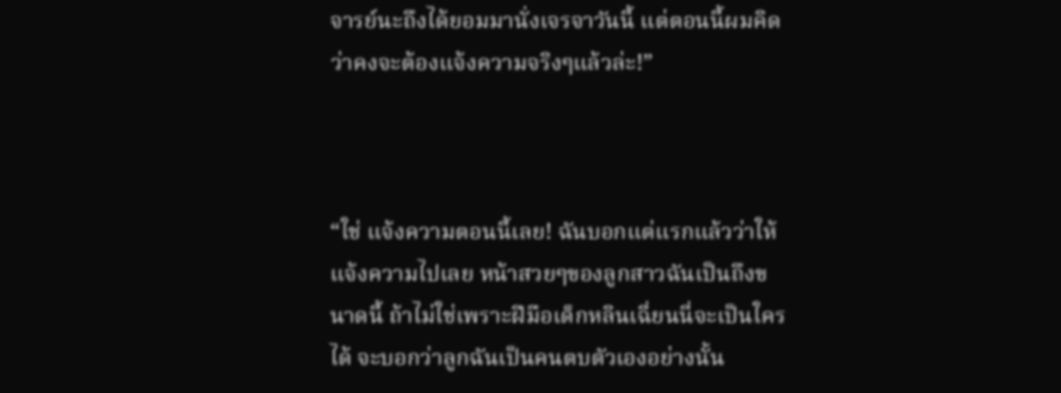จารย์นะถึงได้ยอมมานั่งเจรจาวันนี้ แต่ตอนนี้ผมคิดว่าคงจะต้องแจ้งความจริงๆแล้วล่ะ!”



“ใช่ แจ้งความตอนนี้เลย! ฉันบอกแต่แรกแล้วว่าให้แจ้งความไปเลย หน้าสวยๆของลูกสาวฉันเป็นถึงขนาดนี้ ถ้าไม่ใช่เพราะฝีมือเด็กหลินเฉี่ยนนี่จะเป็นใครได้ จะบอกว่าลูกฉันเป็นคนตบตัวเองอย่างนั้น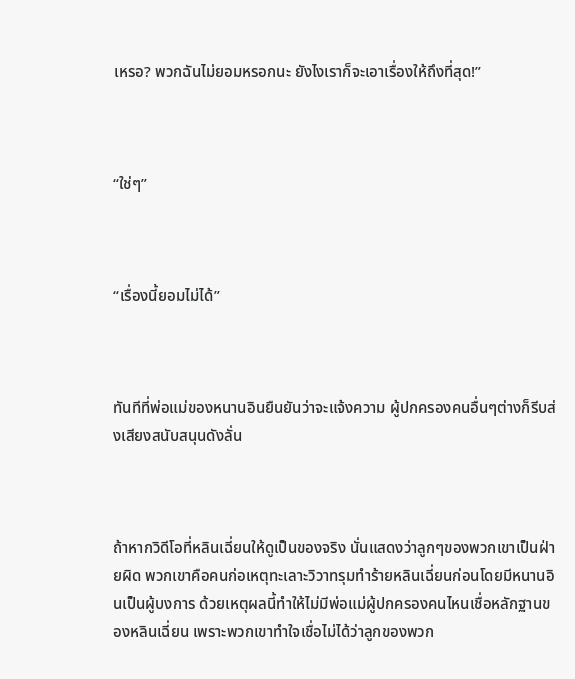เหรอ? พวกฉันไม่ยอมหรอกนะ ยังไงเราก็จะเอาเรื่องให้ถึงที่สุด!”



“ใช่ๆ”



“เรื่องนี้ยอมไม่ได้”



ทันทีที่พ่อแม่ของหนานอินยืนยันว่าจะแจ้งความ ผู้ปกครองคนอื่นๆต่างก็รีบส่งเสียงสนับสนุนดังลั่น



ถ้าหากวิดีโอที่หลินเฉี่ยนให้ดูเป็นของจริง นั่นแสดงว่าลูกๆของพวกเขาเป็นฝ่ายผิด พวกเขาคือคนก่อเหตุทะเลาะวิวาทรุมทำร้ายหลินเฉี่ยนก่อนโดยมีหนานอินเป็นผู้บงการ ด้วยเหตุผลนี้ทำให้ไม่มีพ่อแม่ผู้ปกครองคนไหนเชื่อหลักฐานของหลินเฉี่ยน เพราะพวกเขาทำใจเชื่อไม่ได้ว่าลูกของพวก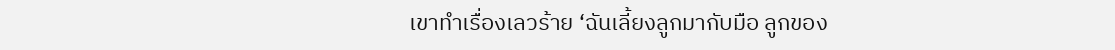เขาทำเรื่องเลวร้าย ‘ฉันเลี้ยงลูกมากับมือ ลูกของ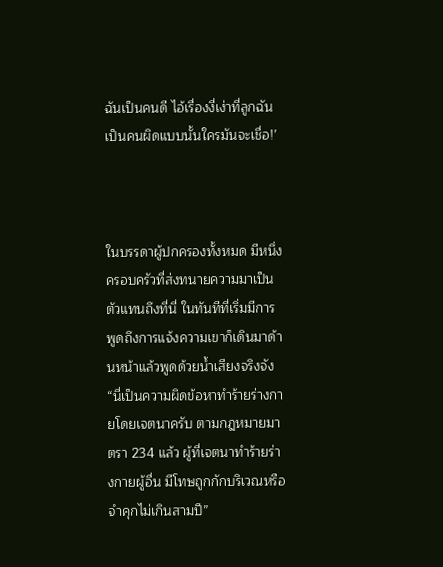ฉันเป็นคนดี ไอ้เรื่องงี่เง่าที่ลูกฉันเป็นคนผิดแบบนั้นใครมันจะเชื่อ!’



ในบรรดาผู้ปกครองทั้งหมด มีหนึ่งครอบครัวที่ส่งทนายความมาเป็นตัวแทนถึงที่นี่ ในทันทีที่เริ่มมีการพูดถึงการแจ้งความเขาก็เดินมาด้านหน้าแล้วพูดด้วยน้ำเสียงจริงจัง “นี่เป็นความผิดข้อหาทำร้ายร่างกายโดยเจตนาครับ ตามกฎหมายมาตรา 234 แล้ว ผู้ที่เจตนาทำร้ายร่างกายผู้อื่น มีโทษถูกกักบริเวณหรือจำคุกไม่เกินสามปี”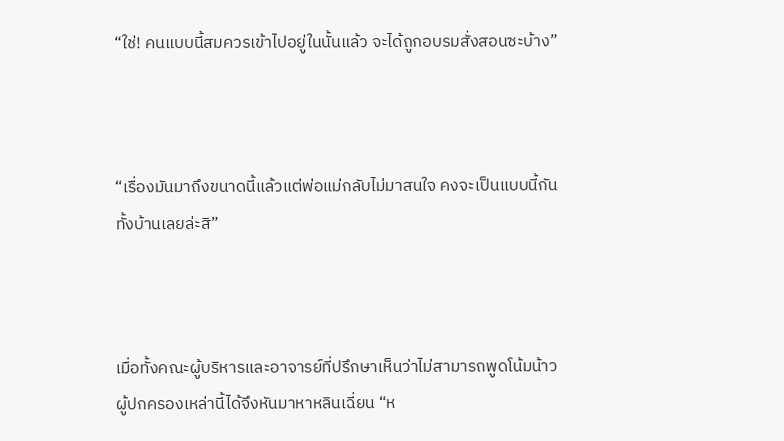“ใช่! คนแบบนี้สมควรเข้าไปอยู่ในนั้นแล้ว จะได้ถูกอบรมสั่งสอนซะบ้าง”



“เรื่องมันมาถึงขนาดนี้แล้วแต่พ่อแม่กลับไม่มาสนใจ คงจะเป็นแบบนี้กันทั้งบ้านเลยล่ะสิ”



เมื่อทั้งคณะผู้บริหารและอาจารย์ที่ปรึกษาเห็นว่าไม่สามารถพูดโน้มน้าวผู้ปกครองเหล่านี้ได้จึงหันมาหาหลินเฉี่ยน “ห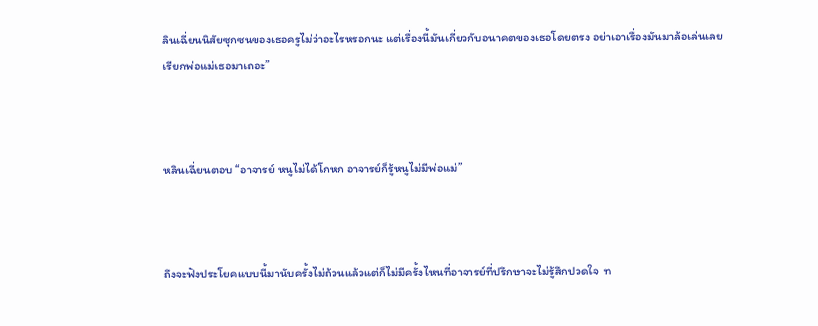ลินเฉี่ยนนิสัยซุกซนของเธอครูไม่ว่าอะไรหรอกนะ แต่เรื่องนี้มันเกี่ยวกับอนาคตของเธอโดยตรง อย่าเอาเรื่องมันมาล้อเล่นเลย เรียกพ่อแม่เธอมาเถอะ”



หลินเฉี่ยนตอบ “อาจารย์ หนูไม่ได้โกหก อาจารย์ก็รู้หนูไม่มีพ่อแม่”



ถึงจะฟังประโยคแบบนี้มานับครั้งไม่ถ้วนแล้วแต่ก็ไม่มีครั้งไหนที่อาจารย์ที่ปรึกษาจะไม่รู้สึกปวดใจ  ท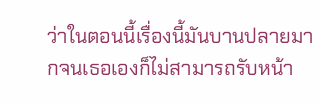ว่าในตอนนี้เรื่องนี้มันบานปลายมากจนเธอเองก็ไม่สามารถรับหน้า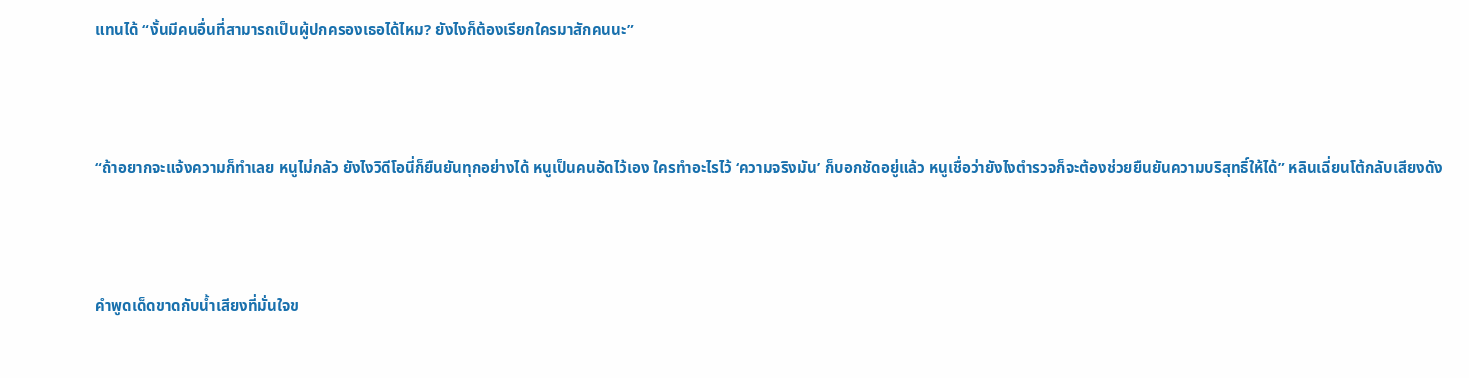แทนได้ “งั้นมีคนอื่นที่สามารถเป็นผู้ปกครองเธอได้ไหม? ยังไงก็ต้องเรียกใครมาสักคนนะ”



“ถ้าอยากจะแจ้งความก็ทำเลย หนูไม่กลัว ยังไงวิดีโอนี่ก็ยืนยันทุกอย่างได้ หนูเป็นคนอัดไว้เอง ใครทำอะไรไว้ ‘ความจริงมัน’ ก็บอกชัดอยู่แล้ว หนูเชื่อว่ายังไงตำรวจก็จะต้องช่วยยืนยันความบริสุทธิ์ให้ได้” หลินเฉี่ยนโต้กลับเสียงดัง



คำพูดเด็ดขาดกับน้ำเสียงที่มั่นใจข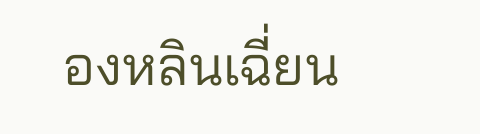องหลินเฉี่ยน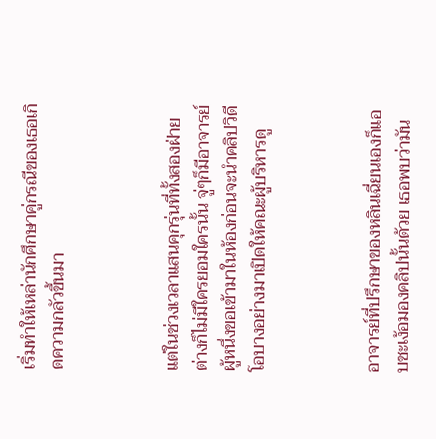เริ่มทำให้เหล่านักศึกษาคู่กรณีของเธอเกิดความกลัวขึ้นมา



แต่ในช่วงเวลาแสนคุกรุ่นที่ทั้งสองฝ่ายต่างก็ไม่มีใครยอมใครนั้น จู่ๆก็มีอาจารย์ผู้หนึ่งขอเข้ามาในห้องก่อนจะนำคลิปวิดีโอบางอย่างมาเปิดให้คณะผู้บริหารดู



อาจารย์ที่ปรึกษาของหลินเฉี่ยนเองก็แอบชะเง้อมองคลิปนั้นด้วย เธอพบว่ามัน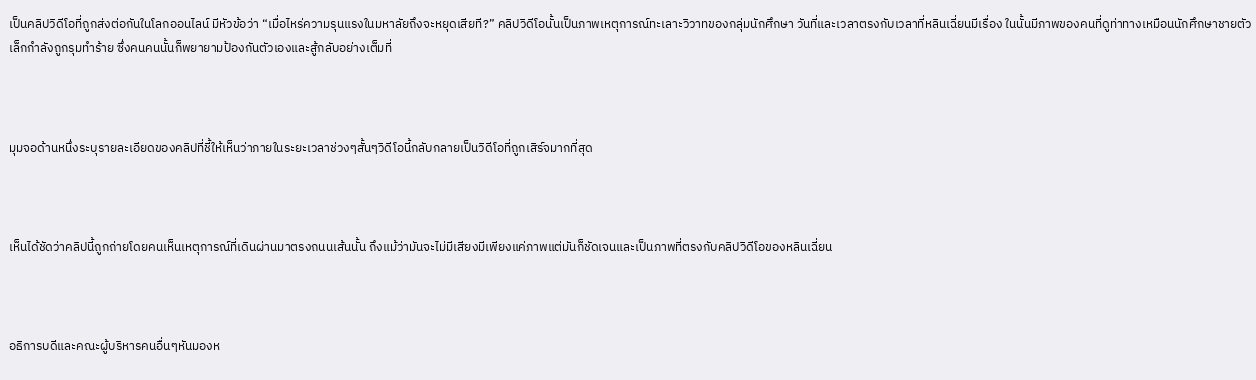เป็นคลิปวิดีโอที่ถูกส่งต่อกันในโลกออนไลน์ มีหัวข้อว่า “เมื่อไหร่ความรุนแรงในมหาลัยถึงจะหยุดเสียที?” คลิปวิดีโอนั้นเป็นภาพเหตุการณ์ทะเลาะวิวาทของกลุ่มนักศึกษา วันที่และเวลาตรงกับเวลาที่หลินเฉี่ยนมีเรื่อง ในนั้นมีภาพของคนที่ดูท่าทางเหมือนนักศึกษาชายตัวเล็กกำลังถูกรุมทำร้าย ซึ่งคนคนนั้นก็พยายามป้องกันตัวเองและสู้กลับอย่างเต็มที่



มุมจอด้านหนึ่งระบุรายละเอียดของคลิปที่ชี้ให้เห็นว่าภายในระยะเวลาช่วงๆสั้นๆวิดีโอนี้กลับกลายเป็นวิดีโอที่ถูกเสิร์จมากที่สุด



เห็นได้ชัดว่าคลิปนี้ถูกถ่ายโดยคนเห็นเหตุการณ์ที่เดินผ่านมาตรงถนนเส้นนั้น ถึงแม้ว่ามันจะไม่มีเสียงมีเพียงแค่ภาพแต่มันก็ชัดเจนและเป็นภาพที่ตรงกับคลิปวิดีโอของหลินเฉี่ยน



อธิการบดีและคณะผู้บริหารคนอื่นๆหันมองห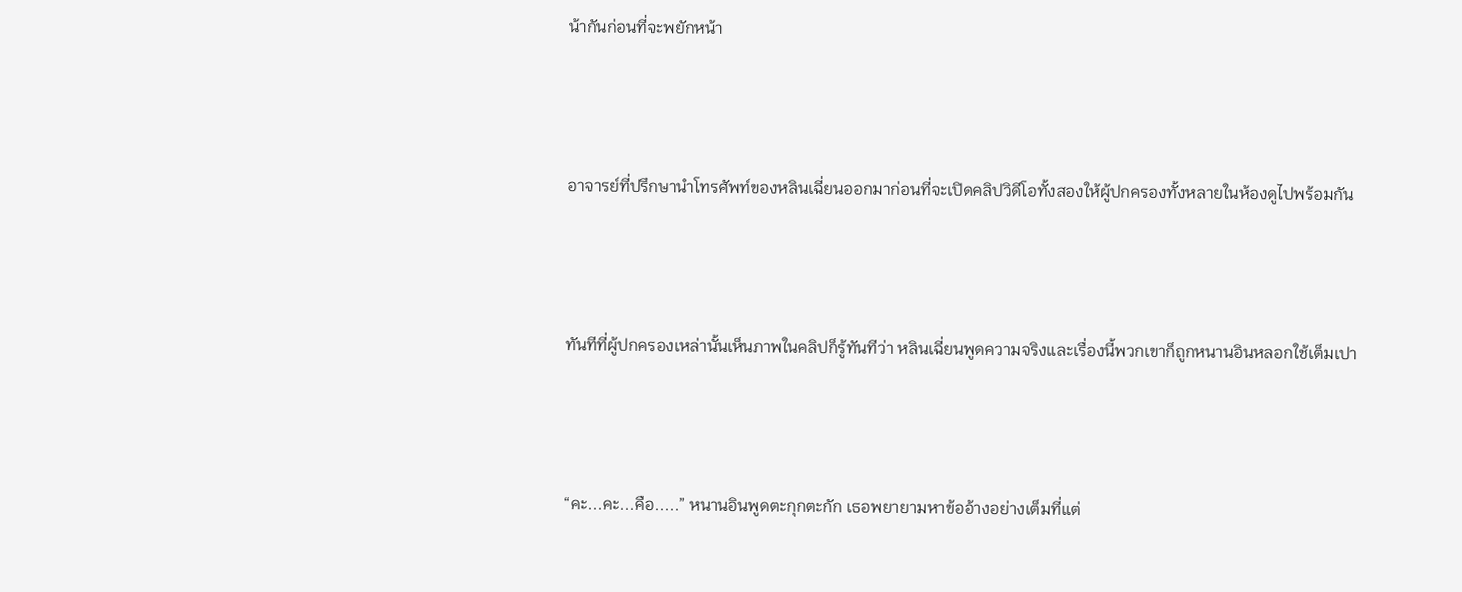น้ากันก่อนที่จะพยักหน้า



อาจารย์ที่ปรึกษานำโทรศัพท์ของหลินเฉี่ยนออกมาก่อนที่จะเปิดคลิปวิดีโอทั้งสองให้ผู้ปกครองทั้งหลายในห้องดูไปพร้อมกัน



ทันทีที่ผู้ปกครองเหล่านั้นเห็นภาพในคลิปก็รู้ทันทีว่า หลินเฉี่ยนพูดความจริงและเรื่องนี้พวกเขาก็ถูกหนานอินหลอกใช้เต็มเปา



“คะ...คะ...คือ.....” หนานอินพูดตะกุกตะกัก เธอพยายามหาข้ออ้างอย่างเต็มที่แต่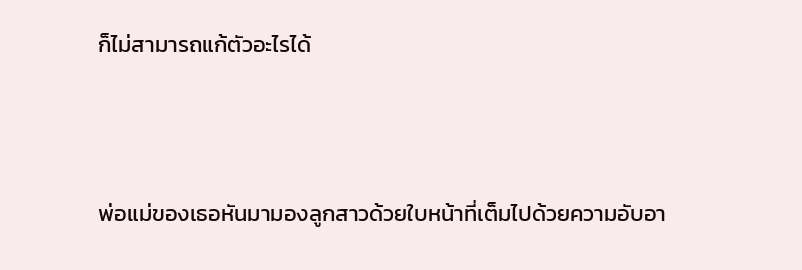ก็ไม่สามารถแก้ตัวอะไรได้



พ่อแม่ของเธอหันมามองลูกสาวด้วยใบหน้าที่เต็มไปด้วยความอับอา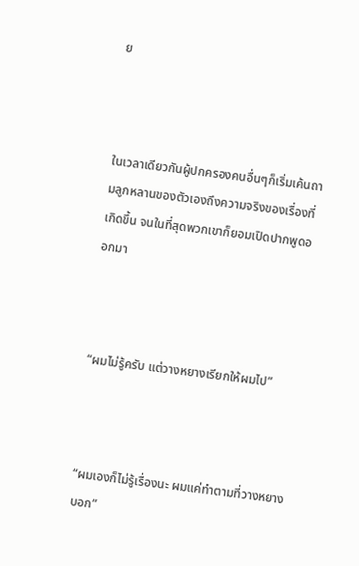ย



ในเวลาเดียวกันผู้ปกครองคนอื่นๆก็เริ่มเค้นถามลูกหลานของตัวเองถึงความจริงของเรื่องที่เกิดขึ้น จนในที่สุดพวกเขาก็ยอมเปิดปากพูดออกมา



“ผมไม่รู้ครับ แต่วางหยางเรียกให้ผมไป”



“ผมเองก็ไม่รู้เรื่องนะ ผมแค่ทำตามที่วางหยางบอก”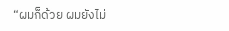“ผมก็ด้วย ผมยังไม่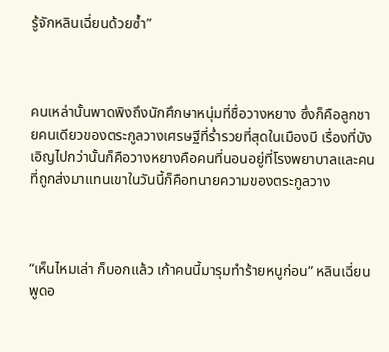รู้จักหลินเฉี่ยนด้วยซ้ำ”



คนเหล่านั้นพาดพิงถึงนักศึกษาหนุ่มที่ชื่อวางหยาง ซึ่งก็คือลูกชายคนเดียวของตระกูลวางเศรษฐีที่ร่ำรวยที่สุดในเมืองบี เรื่องที่บังเอิญไปกว่านั้นก็คือวางหยางคือคนที่นอนอยู่ที่โรงพยาบาลและคนที่ถูกส่งมาแทนเขาในวันนี้ก็คือทนายความของตระกูลวาง



“เห็นไหมเล่า ก็บอกแล้ว เก้าคนนี้มารุมทำร้ายหนูก่อน” หลินเฉี่ยนพูดอ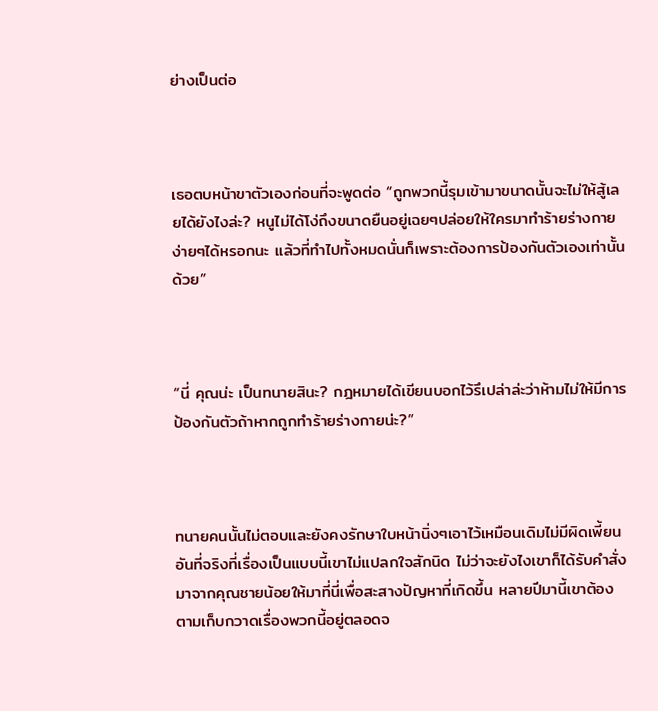ย่างเป็นต่อ



เธอตบหน้าขาตัวเองก่อนที่จะพูดต่อ “ถูกพวกนี้รุมเข้ามาขนาดนั้นจะไม่ให้สู้เลยได้ยังไงล่ะ? หนูไม่ได้โง่ถึงขนาดยืนอยู่เฉยๆปล่อยให้ใครมาทำร้ายร่างกายง่ายๆได้หรอกนะ แล้วที่ทำไปทั้งหมดนั่นก็เพราะต้องการป้องกันตัวเองเท่านั้นด้วย”



“นี่ คุณน่ะ เป็นทนายสินะ? กฎหมายได้เขียนบอกไว้รึเปล่าล่ะว่าห้ามไม่ให้มีการป้องกันตัวถ้าหากถูกทำร้ายร่างกายน่ะ?”



ทนายคนนั้นไม่ตอบและยังคงรักษาใบหน้านิ่งๆเอาไว้เหมือนเดิมไม่มีผิดเพี้ยน อันที่จริงที่เรื่องเป็นแบบนี้เขาไม่แปลกใจสักนิด ไม่ว่าจะยังไงเขาก็ได้รับคำสั่งมาจากคุณชายน้อยให้มาที่นี่เพื่อสะสางปัญหาที่เกิดขึ้น หลายปีมานี้เขาต้องตามเก็บกวาดเรื่องพวกนี้อยู่ตลอดจ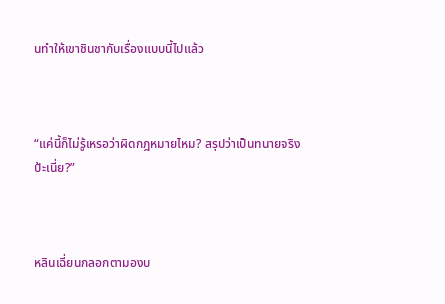นทำให้เขาชินชากับเรื่องแบบนี้ไปแล้ว



“แค่นี้ก็ไม่รู้เหรอว่าผิดกฎหมายไหม? สรุปว่าเป็นทนายจริงป้ะเนี่ย?”



หลินเฉี่ยนกลอกตามองบ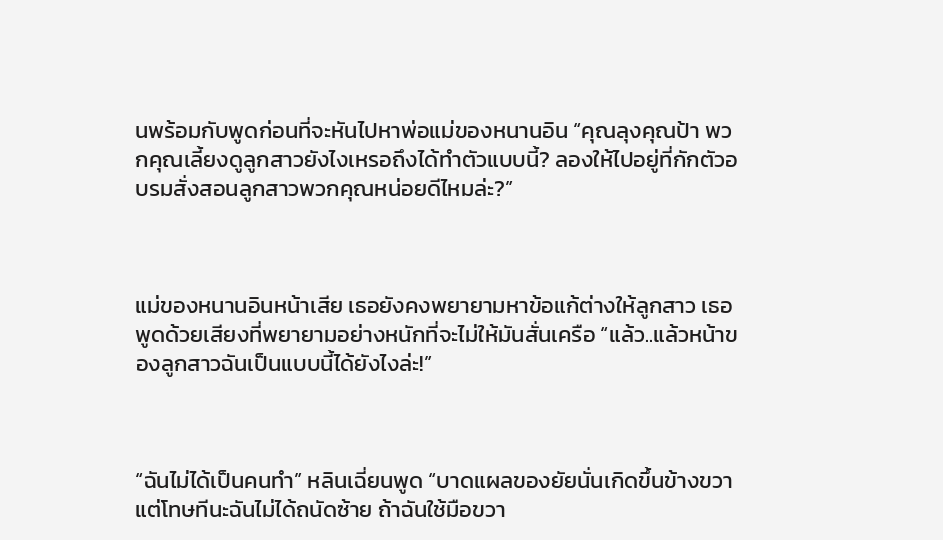นพร้อมกับพูดก่อนที่จะหันไปหาพ่อแม่ของหนานอิน “คุณลุงคุณป้า พวกคุณเลี้ยงดูลูกสาวยังไงเหรอถึงได้ทำตัวแบบนี้? ลองให้ไปอยู่ที่กักตัวอบรมสั่งสอนลูกสาวพวกคุณหน่อยดีไหมล่ะ?”



แม่ของหนานอินหน้าเสีย เธอยังคงพยายามหาข้อแก้ต่างให้ลูกสาว เธอพูดด้วยเสียงที่พยายามอย่างหนักที่จะไม่ให้มันสั่นเครือ “แล้ว..แล้วหน้าของลูกสาวฉันเป็นแบบนี้ได้ยังไงล่ะ!”



“ฉันไม่ได้เป็นคนทำ” หลินเฉี่ยนพูด “บาดแผลของยัยนั่นเกิดขึ้นข้างขวา แต่โทษทีนะฉันไม่ได้ถนัดซ้าย ถ้าฉันใช้มือขวา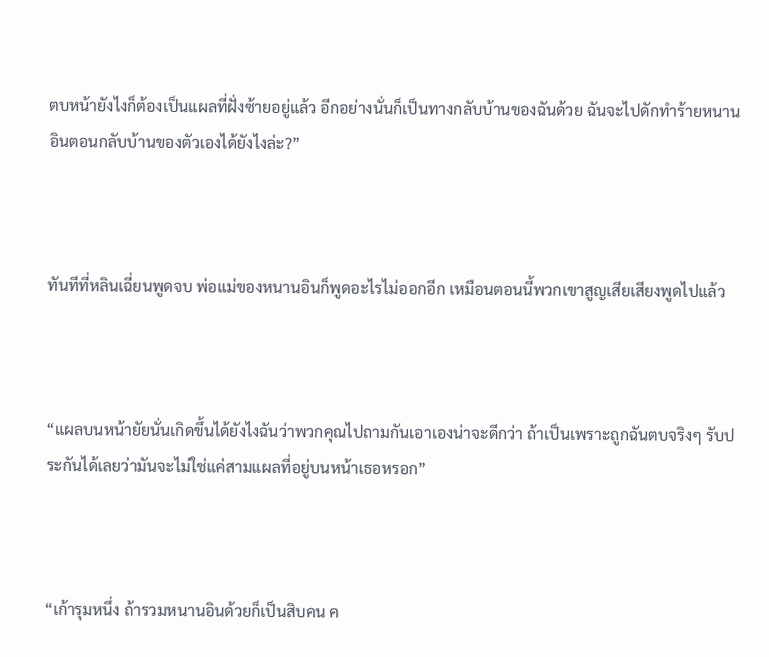ตบหน้ายังไงก็ต้องเป็นแผลที่ฝั่งซ้ายอยู่แล้ว อีกอย่างนั่นก็เป็นทางกลับบ้านของฉันด้วย ฉันจะไปดักทำร้ายหนานอินตอนกลับบ้านของตัวเองได้ยังไงล่ะ?”



ทันทีที่หลินเฉี่ยนพูดจบ พ่อแม่ของหนานอินก็พูดอะไรไม่ออกอีก เหมือนตอนนี้พวกเขาสูญเสียเสียงพูดไปแล้ว



“แผลบนหน้ายัยนั่นเกิดขึ้นได้ยังไงฉันว่าพวกคุณไปถามกันเอาเองน่าจะดีกว่า ถ้าเป็นเพราะถูกฉันตบจริงๆ รับประกันได้เลยว่ามันจะไม่ใช่แค่สามแผลที่อยู่บนหน้าเธอหรอก”



“เก้ารุมหนึ่ง ถ้ารวมหนานอินด้วยก็เป็นสิบคน ค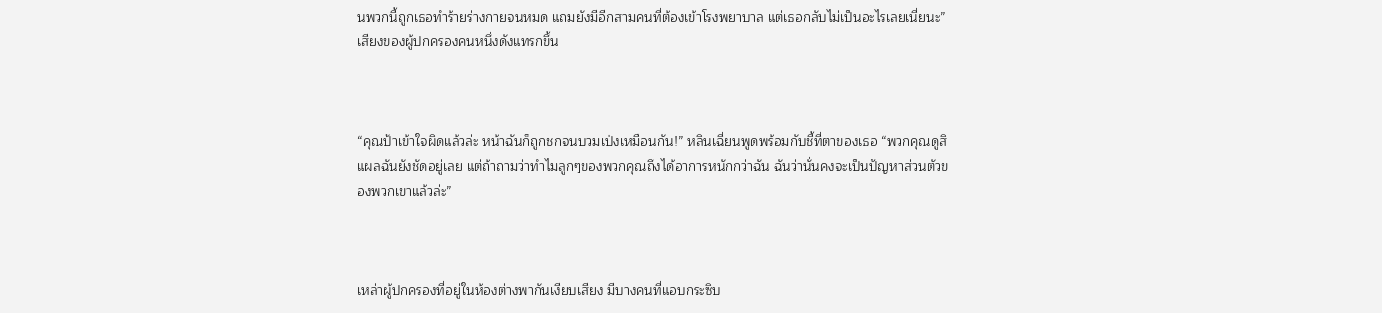นพวกนี้ถูกเธอทำร้ายร่างกายจนหมด แถมยังมีอีกสามคนที่ต้องเข้าโรงพยาบาล แต่เธอกลับไม่เป็นอะไรเลยเนี่ยนะ” เสียงของผู้ปกครองคนหนึ่งดังแทรกขึ้น



“คุณป้าเข้าใจผิดแล้วล่ะ หน้าฉันก็ถูกชกจนบวมเป่งเหมือนกัน!” หลินเฉี่ยนพูดพร้อมกับชี้ที่ตาของเธอ “พวกคุณดูสิ แผลฉันยังชัดอยู่เลย แต่ถ้าถามว่าทำไมลูกๆของพวกคุณถึงได้อาการหนักกว่าฉัน ฉันว่านั่นคงจะเป็นปัญหาส่วนตัวของพวกเขาแล้วล่ะ”



เหล่าผู้ปกครองที่อยู่ในห้องต่างพากันเงียบเสียง มีบางคนที่แอบกระซิบ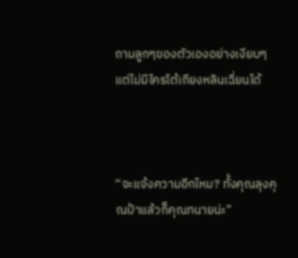ถามลูกๆของตัวเองอย่างเงียบๆ แต่ไม่มีใครโต้เถียงหลินเฉี่ยนได้



“จะแจ้งความอีกไหม? ทั้งคุณลุงคุณป้าแล้วก็คุณทนายน่ะ”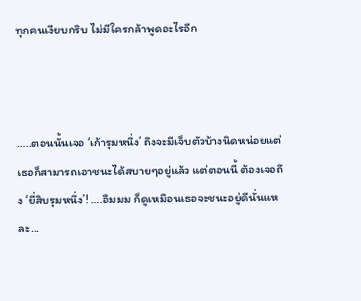ทุกคนเงียบกริบ ไม่มีใครกล้าพูดอะไรอีก



…..ตอนนั้นเจอ ‘เก้ารุมหนึ่ง’ ถึงจะมีเจ็บตัวบ้างนิดหน่อยแต่เธอก็สามารถเอาชนะได้สบายๆอยู่แล้ว แต่ตอนนี้ ต้องเจอถึง ‘ยี่สิบรุมหนึ่ง’! ….อืมมม ก็ดูเหมือนเธอจะชนะอยู่ดีนั่นแหละ...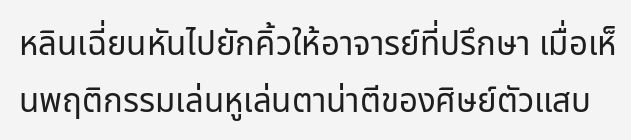หลินเฉี่ยนหันไปยักคิ้วให้อาจารย์ที่ปรึกษา เมื่อเห็นพฤติกรรมเล่นหูเล่นตาน่าตีของศิษย์ตัวแสบ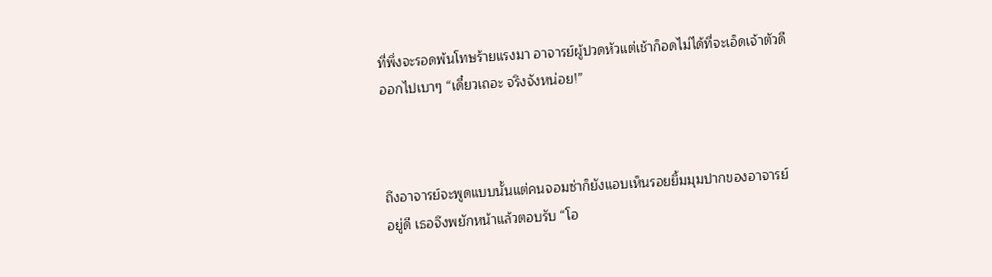ที่พึ่งจะรอดพ้นโทษร้ายแรงมา อาจารย์ผู้ปวดหัวแต่เช้าก็อดไม่ได้ที่จะเอ็ดเจ้าตัวดีออกไปเบาๆ “เดี๋ยวเถอะ จริงจังหน่อย!”



ถึงอาจารย์จะพูดแบบนั้นแต่คนจอมซ่าก็ยังแอบเห็นรอยยิ้มมุมปากของอาจารย์อยู่ดี เธอจึงพยักหน้าแล้วตอบรับ “โอ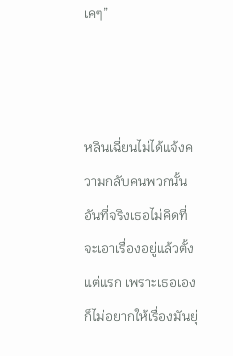เคๆ”



หลินเฉี่ยนไม่ได้แจ้งความกลับคนพวกนั้น อันที่จริงเธอไม่คิดที่จะเอาเรื่องอยู่แล้วตั้งแต่แรก เพราะเธอเองก็ไม่อยากให้เรื่องมันยุ่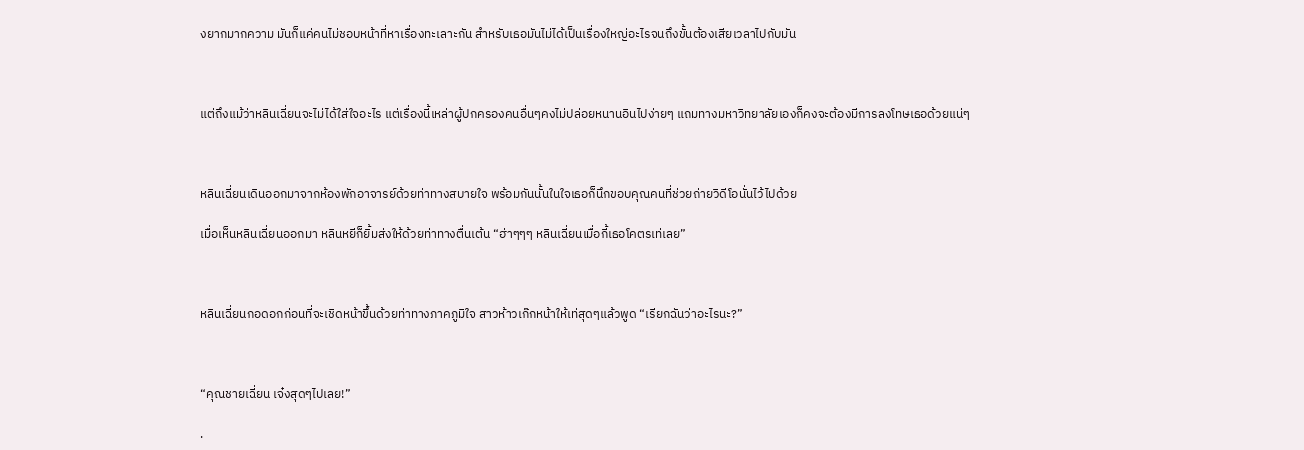งยากมากความ มันก็แค่คนไม่ชอบหน้าที่หาเรื่องทะเลาะกัน สำหรับเธอมันไม่ได้เป็นเรื่องใหญ่อะไรจนถึงขั้นต้องเสียเวลาไปกับมัน



แต่ถึงแม้ว่าหลินเฉี่ยนจะไม่ได้ใส่ใจอะไร แต่เรื่องนี้เหล่าผู้ปกครองคนอื่นๆคงไม่ปล่อยหนานอินไปง่ายๆ แถมทางมหาวิทยาลัยเองก็คงจะต้องมีการลงโทษเธอด้วยแน่ๆ



หลินเฉี่ยนเดินออกมาจากห้องพักอาจารย์ด้วยท่าทางสบายใจ พร้อมกันนั้นในใจเธอก็นึกขอบคุณคนที่ช่วยถ่ายวิดีโอนั่นไว้ไปด้วย

เมื่อเห็นหลินเฉี่ยนออกมา หลินหยีก็ยิ้มส่งให้ด้วยท่าทางตื่นเต้น “ฮ่าๆๆๆ หลินเฉี่ยนเมื่อกี้เธอโคตรเท่เลย”



หลินเฉี่ยนกอดอกก่อนที่จะเชิดหน้าขึ้นด้วยท่าทางภาคภูมิใจ สาวห้าวเก๊กหน้าให้เท่สุดๆแล้วพูด “เรียกฉันว่าอะไรนะ?”



“คุณชายเฉี่ยน เจ๋งสุดๆไปเลย!”

.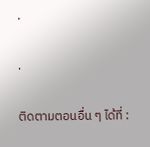.

.

ติดตามตอนอื่น ๆ ได้ที่ :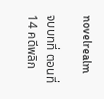novelrealm

จบบทที่ ตอนที่ 14 คดีพลิก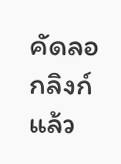คัดลอกลิงก์แล้ว